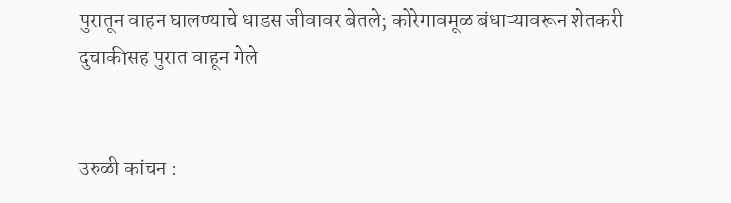पुरातून वाहन घालण्याचे धाडस जीवावर बेतले; कोरेगावमूळ बंधाऱ्यावरून शेतकरी दुचाकीसह पुरात वाहून गेले


उरुळी कांचन :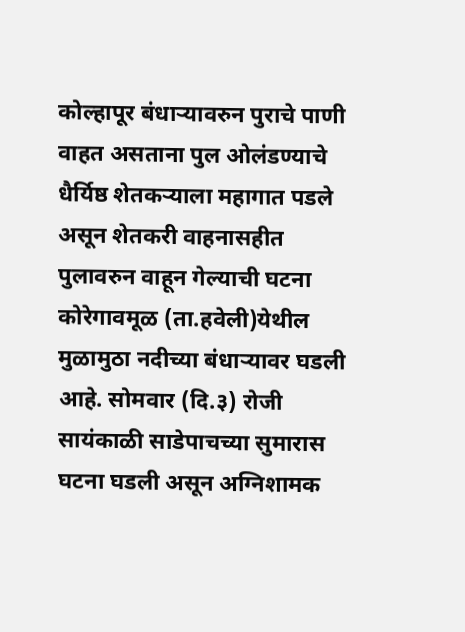कोल्हापूर बंधाऱ्यावरुन पुराचे पाणी वाहत असताना पुल ओलंडण्याचे धैर्यिष्ठ शेतकऱ्याला महागात पडले असून शेतकरी वाहनासहीत पुलावरुन वाहून गेल्याची घटना कोरेगावमूळ (ता.हवेली)येथील मुळामुठा नदीच्या बंधाऱ्यावर घडली आहे. सोमवार (दि.३) रोजी सायंकाळी साडेपाचच्या सुमारास घटना घडली असून अग्निशामक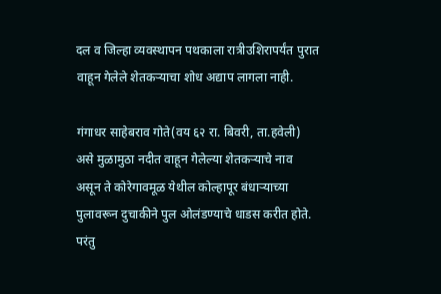दल व जिल्हा व्यवस्थापन पथकाला रात्रीउशिरापर्यंत पुरात वाहून गेलेले शेतकऱ्याचा शोध अद्याप लागला नाही.

गंगाधर साहेबराव गोते(वय ६२ रा. बिवरी, ता.हवेली) असे मुळामुठा नदीत वाहून गेलेल्या शेतकऱ्याचे नाव असून ते कोरेगावमूळ येथील कोल्हापूर बंधाऱ्याच्या पुलावरून दुचाकीने पुल ओलंडण्याचे धाडस करीत होते. परंतु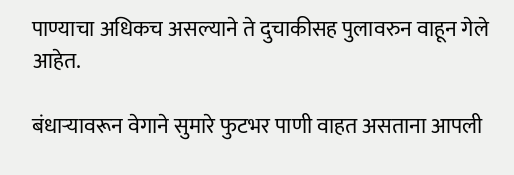पाण्याचा अधिकच असल्याने ते दुचाकीसह पुलावरुन वाहून गेले आहेत.

बंधाऱ्यावरून वेगाने सुमारे फुटभर पाणी वाहत असताना आपली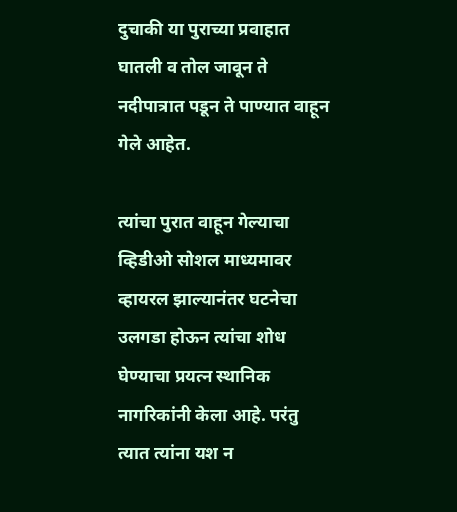दुचाकी या पुराच्या प्रवाहात घातली व तोल जावून ते नदीपात्रात पडून ते पाण्यात वाहून गेले आहेत.

त्यांचा पुरात वाहून गेल्याचा व्हिडीओ सोशल माध्यमावर व्हायरल झाल्यानंतर घटनेचा उलगडा होऊन त्यांचा शोध घेण्याचा प्रयत्न स्थानिक नागरिकांनी केला आहे. परंतु त्यात त्यांना यश न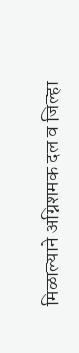मिळाल्याने अग्निशमक दल व जिल्हा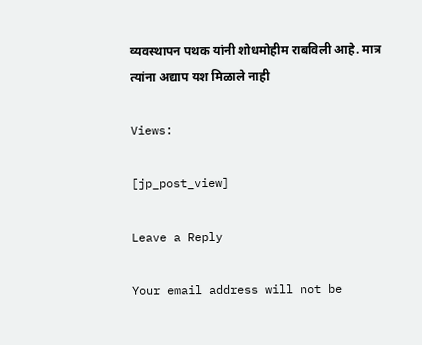व्यवस्थापन पथक यांनी शोधमोहीम राबविली आहे. मात्र त्यांना अद्याप यश मिळाले नाही

Views:

[jp_post_view]

Leave a Reply

Your email address will not be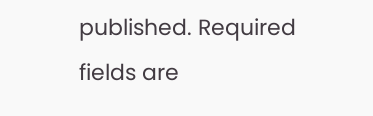published. Required fields are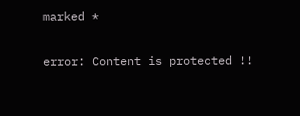marked *

error: Content is protected !!